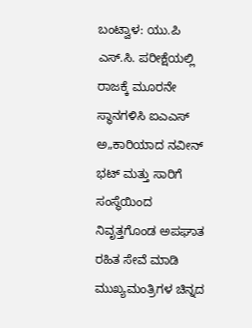ಬಂಟ್ವಾಳ: ಯು.ಪಿ ಎಸ್.ಸಿ. ಪರೀಕ್ಷೆಯಲ್ಲಿ ರಾಜಕ್ಕೆ ಮೂರನೇ ಸ್ಥಾನಗಳಿಸಿ ಐಎಎಸ್ ಅ„ಕಾರಿಯಾದ ನವೀನ್ ಭಟ್ ಮತ್ತು ಸಾರಿಗೆ ಸಂಸ್ಥೆಯಿಂದ ನಿವೃತ್ತಗೊಂಡ ಅಪಘಾತ ರಹಿತ ಸೇವೆ ಮಾಡಿ ಮುಖ್ಯಮಂತ್ರಿಗಳ ಚಿನ್ನದ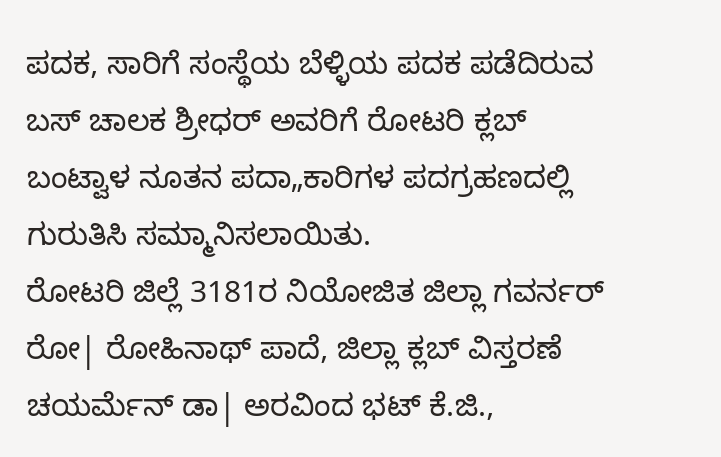ಪದಕ, ಸಾರಿಗೆ ಸಂಸ್ಥೆಯ ಬೆಳ್ಳಿಯ ಪದಕ ಪಡೆದಿರುವ ಬಸ್ ಚಾಲಕ ಶ್ರೀಧರ್ ಅವರಿಗೆ ರೋಟರಿ ಕ್ಲಬ್ ಬಂಟ್ವಾಳ ನೂತನ ಪದಾ„ಕಾರಿಗಳ ಪದಗ್ರಹಣದಲ್ಲಿ ಗುರುತಿಸಿ ಸಮ್ಮಾನಿಸಲಾಯಿತು.
ರೋಟರಿ ಜಿಲ್ಲೆ 3181ರ ನಿಯೋಜಿತ ಜಿಲ್ಲಾ ಗವರ್ನರ್ ರೋ| ರೋಹಿನಾಥ್ ಪಾದೆ, ಜಿಲ್ಲಾ ಕ್ಲಬ್ ವಿಸ್ತರಣೆ ಚಯರ್ಮೆನ್ ಡಾ| ಅರವಿಂದ ಭಟ್ ಕೆ.ಜಿ.,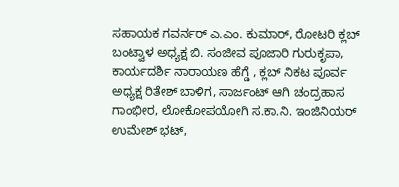ಸಹಾಯಕ ಗವರ್ನರ್ ಎ.ಎಂ. ಕುಮಾರ್, ರೋಟರಿ ಕ್ಲಬ್ ಬಂಟ್ವಾಳ ಅಧ್ಯಕ್ಷ ಬಿ. ಸಂಜೀವ ಪೂಜಾರಿ ಗುರುಕೃಪಾ, ಕಾರ್ಯದರ್ಶಿ ನಾರಾಯಣ ಹೆಗ್ಡೆ , ಕ್ಲಬ್ ನಿಕಟ ಪೂರ್ವ ಅಧ್ಯಕ್ಷ ರಿತೇಶ್ ಬಾಳಿಗ, ಸಾರ್ಜಂಟ್ ಆಗಿ ಚಂದ್ರಹಾಸ ಗಾಂಭೀರ, ಲೋಕೋಪಯೋಗಿ ಸ.ಕಾ.ನಿ. ಇಂಜಿನಿಯರ್ ಉಮೇಶ್ ಭಟ್,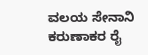ವಲಯ ಸೇನಾನಿ ಕರುಣಾಕರ ರೈ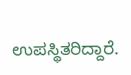ಉಪಸ್ಥಿತರಿದ್ದಾರೆ.